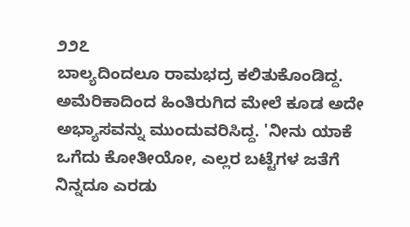೨೨೭
ಬಾಲ್ಯದಿಂದಲೂ ರಾಮಭದ್ರ ಕಲಿತುಕೊಂಡಿದ್ದ. ಅಮೆರಿಕಾದಿಂದ ಹಿಂತಿರುಗಿದ ಮೇಲೆ ಕೂಡ ಅದೇ ಅಭ್ಯಾಸವನ್ನು ಮುಂದುವರಿಸಿದ್ದ. 'ನೀನು ಯಾಕೆ ಒಗೆದು ಕೋತೀಯೋ, ಎಲ್ಲರ ಬಟ್ಟೆಗಳ ಜತೆಗೆ ನಿನ್ನದೂ ಎರಡು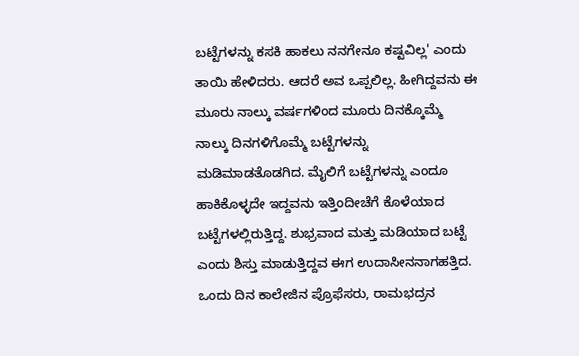ಬಟ್ಟೆಗಳನ್ನು ಕಸಕಿ ಹಾಕಲು ನನಗೇನೂ ಕಷ್ಟವಿಲ್ಲ' ಎಂದು ತಾಯಿ ಹೇಳಿದರು. ಆದರೆ ಅವ ಒಪ್ಪಲಿಲ್ಲ. ಹೀಗಿದ್ದವನು ಈ ಮೂರು ನಾಲ್ಕು ವರ್ಷಗಳಿಂದ ಮೂರು ದಿನಕ್ಕೊಮ್ಮೆ ನಾಲ್ಕು ದಿನಗಳಿಗೊಮ್ಮೆ ಬಟ್ಟೆಗಳನ್ನು ಮಡಿಮಾಡತೊಡಗಿದ. ಮೈಲಿಗೆ ಬಟ್ಟೆಗಳನ್ನು ಎಂದೂ ಹಾಕಿಕೊಳ್ಳದೇ ಇದ್ದವನು ಇತ್ತಿಂದೀಚೆಗೆ ಕೊಳೆಯಾದ ಬಟ್ಟೆಗಳಲ್ಲಿರುತ್ತಿದ್ದ. ಶುಭ್ರವಾದ ಮತ್ತು ಮಡಿಯಾದ ಬಟ್ಟೆ ಎಂದು ಶಿಸ್ತು ಮಾಡುತ್ತಿದ್ದವ ಈಗ ಉದಾಸೀನನಾಗಹತ್ತಿದ.
ಒಂದು ದಿನ ಕಾಲೇಜಿನ ಪ್ರೊಫೆಸರು, ರಾಮಭದ್ರನ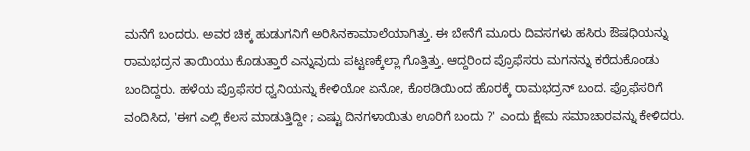ಮನೆಗೆ ಬಂದರು. ಅವರ ಚಿಕ್ಕ ಹುಡುಗನಿಗೆ ಅರಿಸಿನಕಾಮಾಲೆಯಾಗಿತ್ತು. ಈ ಬೇನೆಗೆ ಮೂರು ದಿವಸಗಳು ಹಸಿರು ಔಷಧಿಯನ್ನು ರಾಮಭದ್ರನ ತಾಯಿಯು ಕೊಡುತ್ತಾರೆ ಎನ್ನುವುದು ಪಟ್ಟಣಕ್ಕೆಲ್ಲಾ ಗೊತ್ತಿತ್ತು. ಆದ್ದರಿಂದ ಪ್ರೊಫೆಸರು ಮಗನನ್ನು ಕರೆದುಕೊಂಡು ಬಂದಿದ್ದರು. ಹಳೆಯ ಪ್ರೊಫೆಸರ ಧ್ವನಿಯನ್ನು ಕೇಳಿಯೋ ಏನೋ, ಕೊಠಡಿಯಿಂದ ಹೊರಕ್ಕೆ ರಾಮಭದ್ರನ್ ಬಂದ. ಪ್ರೊಫೆಸರಿಗೆ ವಂದಿಸಿದ, 'ಈಗ ಎಲ್ಲಿ ಕೆಲಸ ಮಾಡುತ್ತಿದ್ದೀ ; ಎಷ್ಟು ದಿನಗಳಾಯಿತು ಊರಿಗೆ ಬಂದು ?' ಎಂದು ಕ್ಷೇಮ ಸಮಾಚಾರವನ್ನು ಕೇಳಿದರು.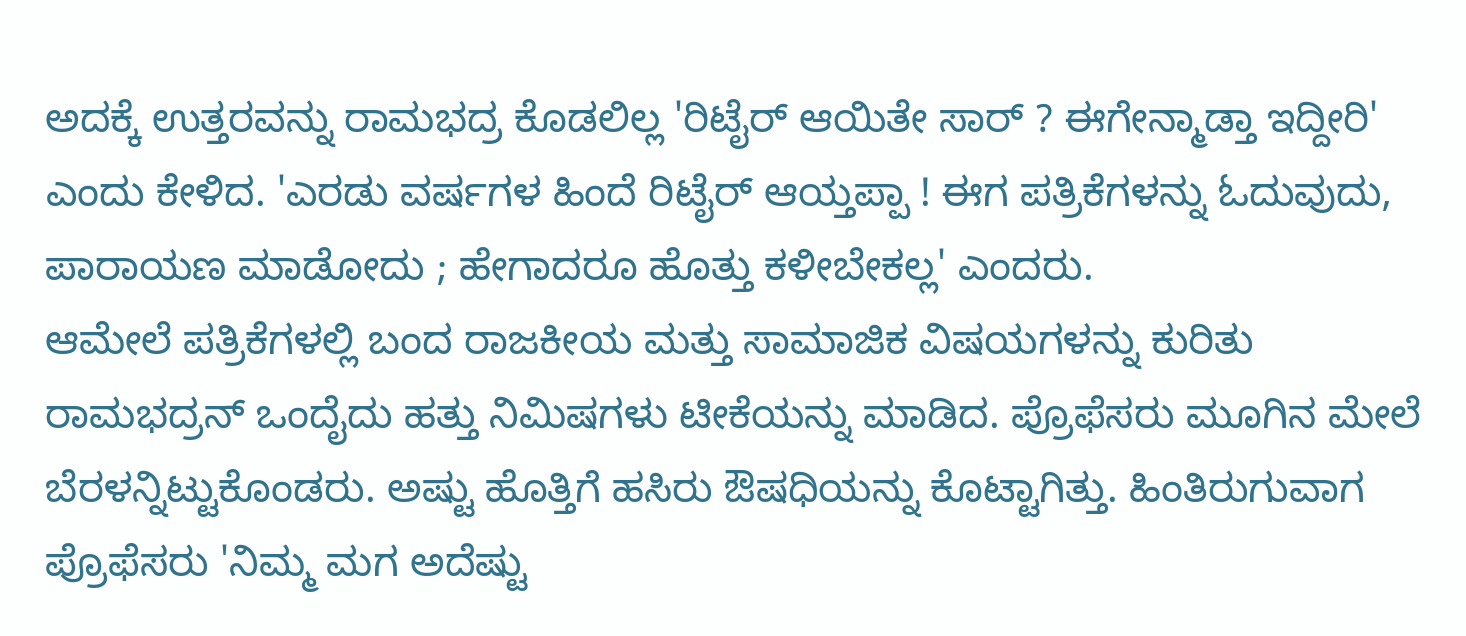ಅದಕ್ಕೆ ಉತ್ತರವನ್ನು ರಾಮಭದ್ರ ಕೊಡಲಿಲ್ಲ 'ರಿಟೈರ್ ಆಯಿತೇ ಸಾರ್ ? ಈಗೇನ್ಮಾಡ್ತಾ ಇದ್ದೀರಿ' ಎಂದು ಕೇಳಿದ. 'ಎರಡು ವರ್ಷಗಳ ಹಿಂದೆ ರಿಟೈರ್ ಆಯ್ತಪ್ಪಾ ! ಈಗ ಪತ್ರಿಕೆಗಳನ್ನು ಓದುವುದು, ಪಾರಾಯಣ ಮಾಡೋದು ; ಹೇಗಾದರೂ ಹೊತ್ತು ಕಳೀಬೇಕಲ್ಲ' ಎಂದರು.
ಆಮೇಲೆ ಪತ್ರಿಕೆಗಳಲ್ಲಿ ಬಂದ ರಾಜಕೀಯ ಮತ್ತು ಸಾಮಾಜಿಕ ವಿಷಯಗಳನ್ನು ಕುರಿತು ರಾಮಭದ್ರನ್ ಒಂದೈದು ಹತ್ತು ನಿಮಿಷಗಳು ಟೀಕೆಯನ್ನು ಮಾಡಿದ. ಪ್ರೊಫೆಸರು ಮೂಗಿನ ಮೇಲೆ ಬೆರಳನ್ನಿಟ್ಟುಕೊಂಡರು. ಅಷ್ಟು ಹೊತ್ತಿಗೆ ಹಸಿರು ಔಷಧಿಯನ್ನು ಕೊಟ್ಟಾಗಿತ್ತು. ಹಿಂತಿರುಗುವಾಗ ಪ್ರೊಫೆಸರು 'ನಿಮ್ಮ ಮಗ ಅದೆಷ್ಟು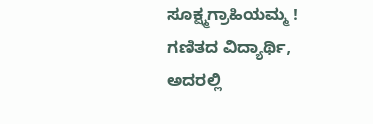ಸೂಕ್ಷ್ಮಗ್ರಾಹಿಯಮ್ಮ ! ಗಣಿತದ ವಿದ್ಯಾರ್ಥಿ, ಅದರಲ್ಲಿ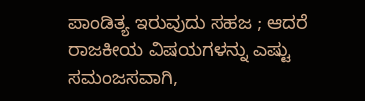ಪಾಂಡಿತ್ಯ ಇರುವುದು ಸಹಜ ; ಆದರೆ ರಾಜಕೀಯ ವಿಷಯಗಳನ್ನು ಎಷ್ಟು ಸಮಂಜಸವಾಗಿ,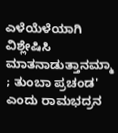ಎಳೆಯೆಳೆಯಾಗಿ ವಿಶ್ಲೇಷಿಸಿ ಮಾತನಾಡುತ್ತಾನಮ್ಮಾ ; ತುಂಬಾ ಪ್ರಚಂಡ' ಎಂದು ರಾಮಭದ್ರನ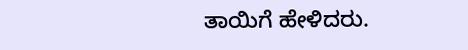ತಾಯಿಗೆ ಹೇಳಿದರು.